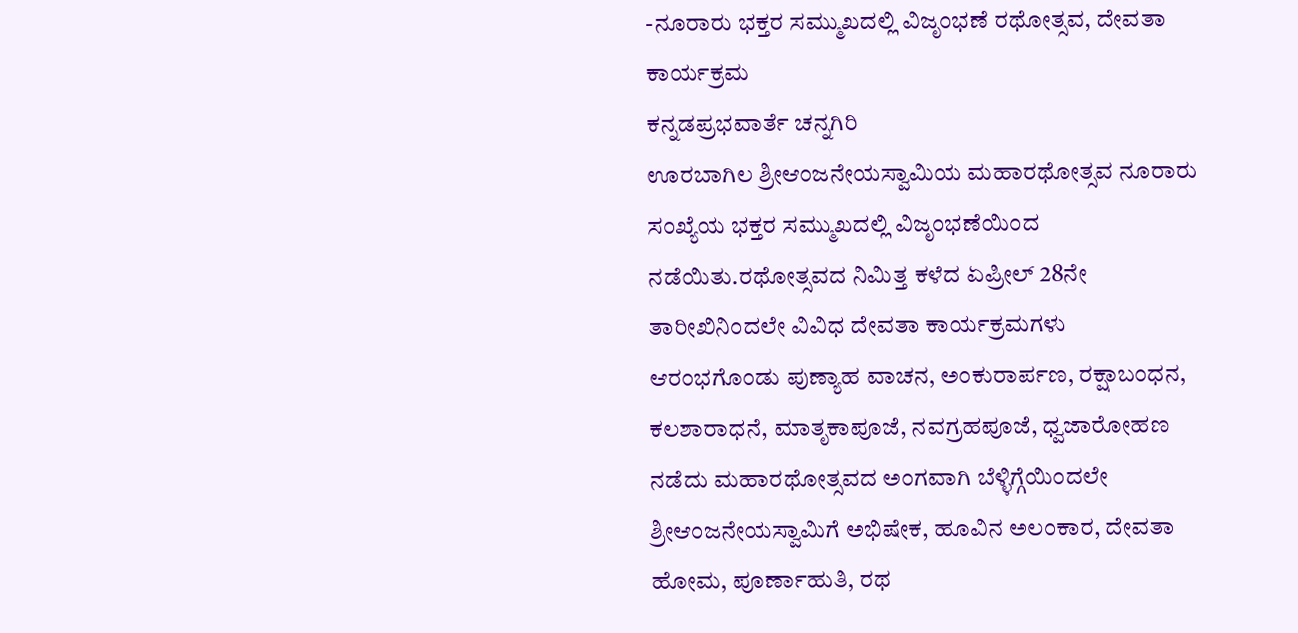-ನೂರಾರು ಭಕ್ತರ ಸಮ್ಮುಖದಲ್ಲಿ ವಿಜೃಂಭಣೆ ರಥೋತ್ಸವ, ದೇವತಾ ಕಾರ್ಯಕ್ರಮ
ಕನ್ನಡಪ್ರಭವಾರ್ತೆ ಚನ್ನಗಿರಿ
ಊರಬಾಗಿಲ ಶ್ರೀಆಂಜನೇಯಸ್ವಾಮಿಯ ಮಹಾರಥೋತ್ಸವ ನೂರಾರು ಸಂಖ್ಯೆಯ ಭಕ್ತರ ಸಮ್ಮುಖದಲ್ಲಿ ವಿಜೃಂಭಣೆಯಿಂದ ನಡೆಯಿತು.ರಥೋತ್ಸವದ ನಿಮಿತ್ತ ಕಳೆದ ಏಪ್ರೀಲ್ 28ನೇ ತಾರೀಖಿನಿಂದಲೇ ವಿವಿಧ ದೇವತಾ ಕಾರ್ಯಕ್ರಮಗಳು ಆರಂಭಗೊಂಡು ಪುಣ್ಯಾಹ ವಾಚನ, ಅಂಕುರಾರ್ಪಣ, ರಕ್ಷಾಬಂಧನ, ಕಲಶಾರಾಧನೆ, ಮಾತೃಕಾಪೂಜೆ, ನವಗ್ರಹಪೂಜೆ, ಧ್ವಜಾರೋಹಣ ನಡೆದು ಮಹಾರಥೋತ್ಸವದ ಅಂಗವಾಗಿ ಬೆಳ್ಳಿಗ್ಗೆಯಿಂದಲೇ ಶ್ರೀಆಂಜನೇಯಸ್ವಾಮಿಗೆ ಅಭಿಷೇಕ, ಹೂವಿನ ಅಲಂಕಾರ, ದೇವತಾ ಹೋಮ, ಪೂರ್ಣಾಹುತಿ, ರಥ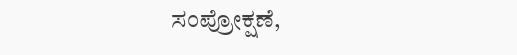ಸಂಪ್ರೋಕ್ಷಣೆ,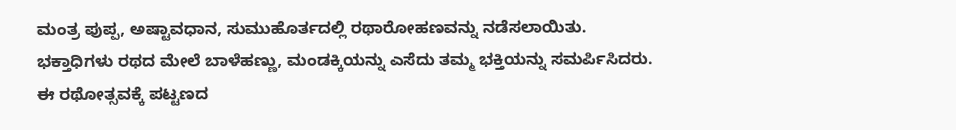ಮಂತ್ರ ಪುಪ್ಪ, ಅಷ್ಟಾವಧಾನ, ಸುಮುಹೊರ್ತದಲ್ಲಿ ರಥಾರೋಹಣವನ್ನು ನಡೆಸಲಾಯಿತು.
ಭಕ್ತಾಧಿಗಳು ರಥದ ಮೇಲೆ ಬಾಳೆಹಣ್ಣು, ಮಂಡಕ್ಕಿಯನ್ನು ಎಸೆದು ತಮ್ಮ ಭಕ್ತಿಯನ್ನು ಸಮರ್ಪಿಸಿದರು.
ಈ ರಥೋತ್ಸವಕ್ಕೆ ಪಟ್ಟಣದ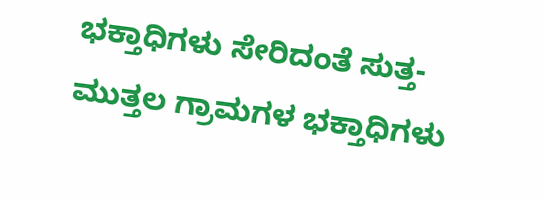ಭಕ್ತಾಧಿಗಳು ಸೇರಿದಂತೆ ಸುತ್ತ-ಮುತ್ತಲ ಗ್ರಾಮಗಳ ಭಕ್ತಾಧಿಗಳು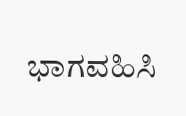ಭಾಗವಹಿಸಿ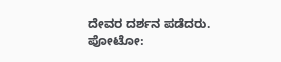ದೇವರ ದರ್ಶನ ಪಡೆದರು.
ಪೋಟೋ: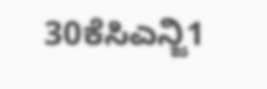30ಕೆಸಿಎನ್ಜಿ1